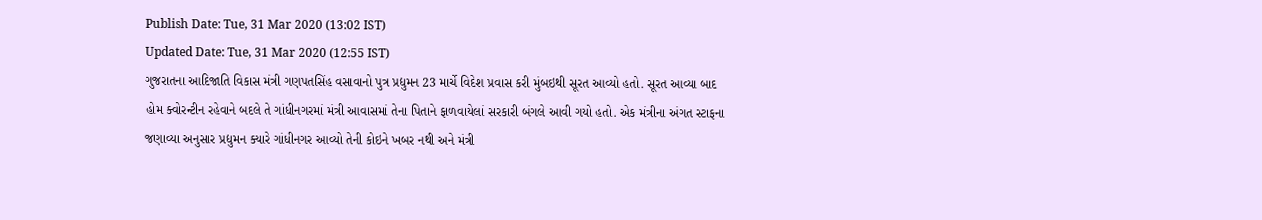Publish Date: Tue, 31 Mar 2020 (13:02 IST)
Updated Date: Tue, 31 Mar 2020 (12:55 IST)
ગુજરાતના આદિજાતિ વિકાસ મંત્રી ગણપતસિંહ વસાવાનો પુત્ર પ્રદ્યુમન 23 માર્ચે વિદેશ પ્રવાસ કરી મુંબઇથી સૂરત આવ્યો હતો. સૂરત આવ્યા બાદ હોમ ક્વોરન્ટીન રહેવાને બદલે તે ગાંધીનગરમાં મંત્રી આવાસમાં તેના પિતાને ફાળવાયેલાં સરકારી બંગલે આવી ગયો હતો. એક મંત્રીના અંગત સ્ટાફના જણાવ્યા અનુસાર પ્રદ્યુમન ક્યારે ગાંધીનગર આવ્યો તેની કોઇને ખબર નથી અને મંત્રી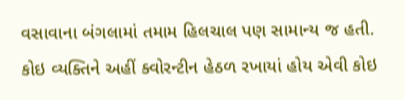વસાવાના બંગલામાં તમામ હિલચાલ પણ સામાન્ય જ હતી. કોઇ વ્યક્તિને અહીં ક્વોરન્ટીન હેઠળ રખાયાં હોય એવી કોઇ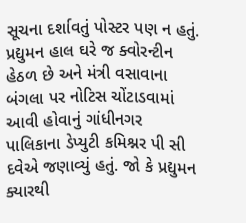સૂચના દર્શાવતું પોસ્ટર પણ ન હતું. પ્રદ્યુમન હાલ ઘરે જ ક્વોરન્ટીન હેઠળ છે અને મંત્રી વસાવાના બંગલા પર નોટિસ ચોંટાડવામાં આવી હોવાનું ગાંધીનગર પાલિકાના ડેપ્યુટી કમિશ્નર પી સી દવેએ જણાવ્યું હતું. જો કે પ્રદ્યુમન ક્યારથી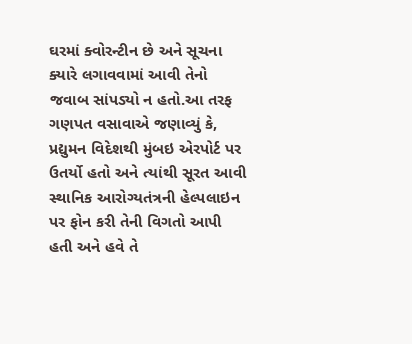ઘરમાં ક્વોરન્ટીન છે અને સૂચના ક્યારે લગાવવામાં આવી તેનો જવાબ સાંપડ્યો ન હતો.આ તરફ ગણપત વસાવાએ જણાવ્યું કે, પ્રદ્યુમન વિદેશથી મુંબઇ એરપોર્ટ પર ઉતર્યો હતો અને ત્યાંથી સૂરત આવી સ્થાનિક આરોગ્યતંત્રની હેલ્પલાઇન પર ફોન કરી તેની વિગતો આપી હતી અને હવે તે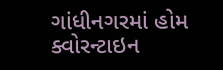ગાંધીનગરમાં હોમ ક્વોરન્ટાઇન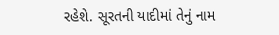રહેશે. સૂરતની યાદીમાં તેનું નામ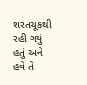શરતચૂકથી રહી ગયું હતું અને હવે તે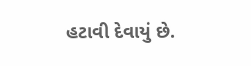હટાવી દેવાયું છે.